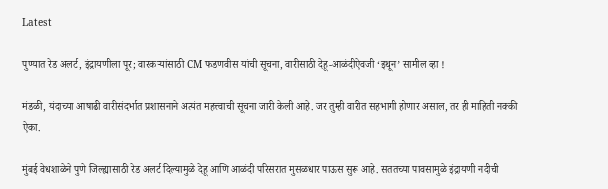Latest

पुण्यात रेड अलर्ट, इंद्रायणीला पूर; वारकऱ्यांसाठी CM फडणवीस यांची सूचना, वारीसाठी देहू-आळंदीऐवजी ‘इथून’ सामील व्हा !

मंडळी, यंदाच्या आषाढी वारीसंदर्भात प्रशासनाने अत्यंत महत्त्वाची सूचना जारी केली आहे. जर तुम्ही वारीत सहभागी होणार असाल, तर ही माहिती नक्की ऐका.

मुंबई वेधशाळेने पुणे जिल्ह्यासाठी रेड अलर्ट दिल्यामुळे देहू आणि आळंदी परिसरात मुसळधार पाऊस सुरू आहे. सततच्या पावसामुळे इंद्रायणी नदीची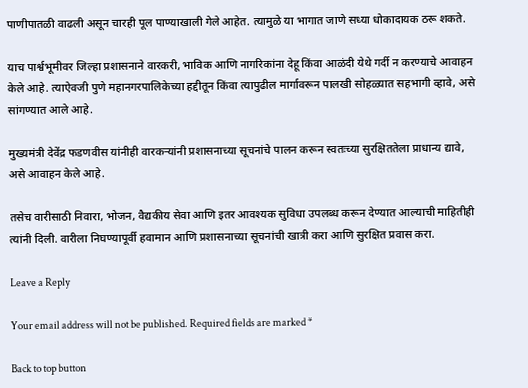पाणीपातळी वाढली असून चारही पूल पाण्याखाली गेले आहेत. त्यामुळे या भागात जाणे सध्या धोकादायक ठरू शकते.

याच पार्श्वभूमीवर जिल्हा प्रशासनाने वारकरी, भाविक आणि नागरिकांना देहू किंवा आळंदी येथे गर्दी न करण्याचे आवाहन केले आहे. त्याऐवजी पुणे महानगरपालिकेच्या हद्दीतून किंवा त्यापुढील मार्गावरून पालखी सोहळ्यात सहभागी व्हावे, असे सांगण्यात आले आहे.

मुख्यमंत्री देवेंद्र फडणवीस यांनीही वारकऱ्यांनी प्रशासनाच्या सूचनांचे पालन करून स्वतःच्या सुरक्षिततेला प्राधान्य द्यावे, असे आवाहन केले आहे.

तसेच वारीसाठी निवारा, भोजन, वैद्यकीय सेवा आणि इतर आवश्यक सुविधा उपलब्ध करून देण्यात आल्याची माहितीही त्यांनी दिली. वारीला निघण्यापूर्वी हवामान आणि प्रशासनाच्या सूचनांची खात्री करा आणि सुरक्षित प्रवास करा.

Leave a Reply

Your email address will not be published. Required fields are marked *

Back to top button